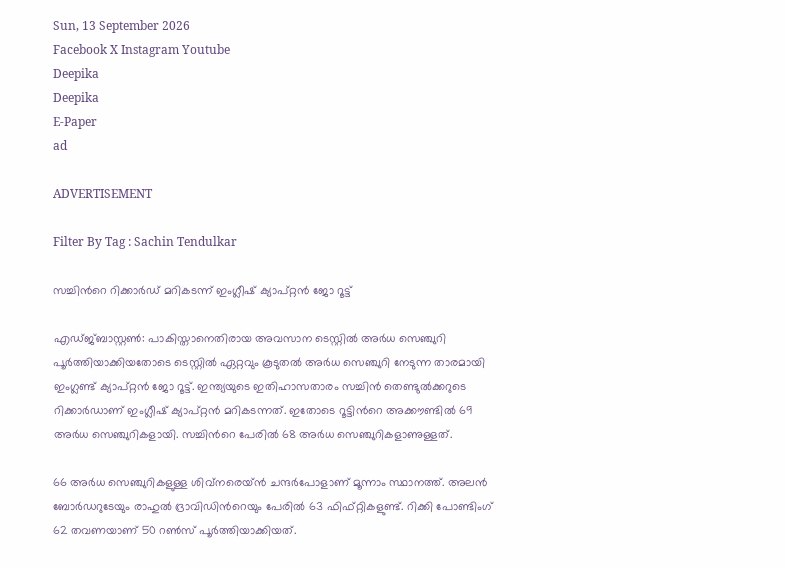Sun, 13 September 2026
Facebook X Instagram Youtube
Deepika
Deepika
E-Paper
ad

ADVERTISEMENT

Filter By Tag : Sachin Tendulkar

സച്ചിന്‍റെ റിക്കാർഡ് മറികടന്ന് ഇംഗ്ലീഷ് ക്യാപ്റ്റൻ ജോ റൂട്ട്

എഡ്ജ്ബാസ്റ്റൺ: പാകിസ്താനെതിരായ അവസാന ടെസ്റ്റിൽ അർധ സെഞ്ചുറി പൂർത്തിയാക്കിയതോടെ ടെസ്റ്റിൽ ഏറ്റവും കൂടുതൽ അർധ സെഞ്ചുറി നേടുന്ന താരമായി ഇംഗ്ലണ്ട് ക്യാപ്റ്റൻ ജോ റൂട്ട്. ഇന്ത്യയുടെ ഇതിഹാസതാരം സച്ചിൻ തെണ്ടുൽക്കറുടെ റിക്കാർഡാണ് ഇംഗ്ലീഷ് ക്യാപ്റ്റൻ മറികടന്നത്. ഇതോടെ റൂട്ടിന്‍റെ അക്കൗണ്ടിൽ 69 അർധ സെഞ്ചുറികളായി. സച്ചിന്‍റെ പേരിൽ 68 അർധ സെഞ്ചുറികളാണുള്ളത്.

66 അർധ സെഞ്ചുറികളുള്ള ശിവ്‌നരെയ്ൻ ചന്ദർപോളാണ് മൂന്നാം സ്ഥാനത്ത്. അലൻ ബോർഡറുടേയും രാഹുൽ ദ്രാവിഡിന്‍റെയും പേരിൽ 63 ഫിഫ്റ്റികളുണ്ട്. റിക്കി പോണ്ടിംഗ് 62 തവണയാണ് 50 റൺസ് പൂർത്തിയാക്കിയത്.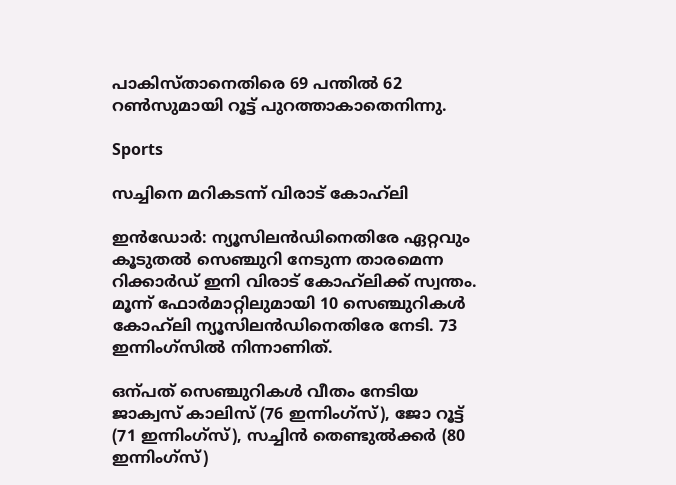പാകിസ്താനെതിരെ 69 പന്തിൽ 62 റൺസുമായി റൂട്ട് പുറത്താകാതെനിന്നു.

Sports

സച്ചിനെ മറികടന്ന് വിരാട് കോഹ്‌ലി

ഇൻഡോർ: ന്യൂസിലൻഡിനെതിരേ ഏറ്റവും കൂടുതൽ സെഞ്ചുറി നേടുന്ന താരമെന്ന റിക്കാർഡ് ഇനി വിരാട് കോഹ്‌ലിക്ക് സ്വന്തം. മൂന്ന് ഫോർമാറ്റിലുമായി 10 സെഞ്ചുറികൾ കോഹ്‌ലി ന്യൂസിലൻഡിനെതിരേ നേടി. 73 ഇന്നിംഗ്സിൽ നിന്നാണിത്.

ഒന്പത് സെഞ്ചുറികൾ വീതം നേടിയ ജാക്വസ് കാലിസ് (76 ഇന്നിംഗ്സ്), ജോ റൂട്ട് (71 ഇന്നിംഗ്സ്), സച്ചിൻ തെണ്ടുല്‍ക്കർ (80 ഇന്നിംഗ്സ്)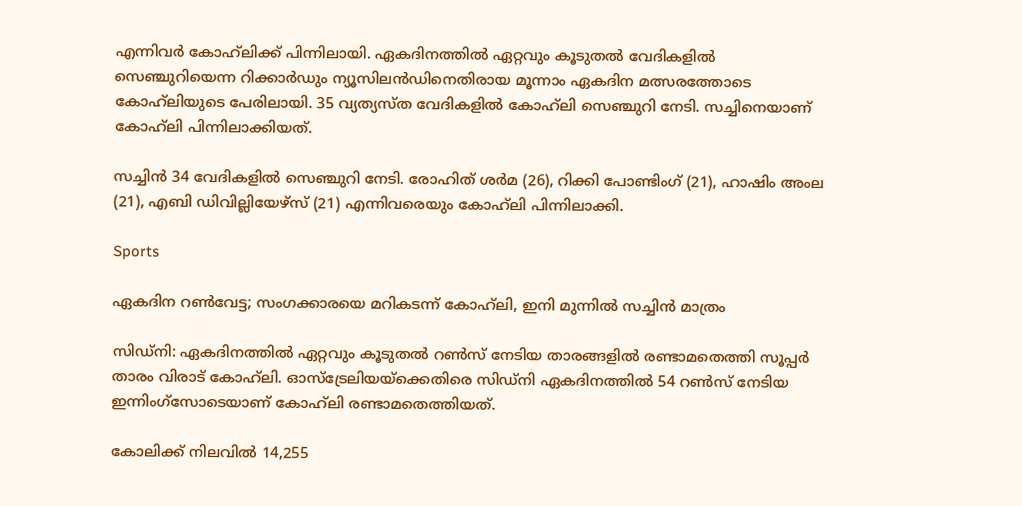എന്നിവർ കോഹ്‌ലിക്ക് പിന്നിലായി. ഏകദിനത്തിൽ ഏറ്റവും കൂടുതൽ വേദികളിൽ സെഞ്ചുറിയെന്ന റിക്കാർഡും ന്യൂസിലൻഡിനെതിരായ മൂന്നാം ഏകദിന മത്സരത്തോടെ കോഹ്‌ലിയുടെ പേരിലായി. 35 വ്യത്യസ്ത വേദികളിൽ കോഹ്‌ലി സെഞ്ചുറി നേടി. സച്ചിനെയാണ് കോഹ്‌ലി പിന്നിലാക്കിയത്.

സച്ചിൻ 34 വേദികളിൽ സെഞ്ചുറി നേടി. രോഹിത് ശർമ (26), റിക്കി പോണ്ടിംഗ് (21), ഹാഷിം അംല (21), എബി ഡിവില്ലിയേഴ്സ് (21) എന്നിവരെയും കോഹ്‌ലി പിന്നിലാക്കി.

Sports

ഏകദിന റൺവേട്ട; സംഗക്കാരയെ മറികടന്ന് കോഹ്‌ലി, ഇനി മുന്നിൽ സച്ചിൻ മാത്രം

സിഡ്‌നി: ഏകദിനത്തില്‍ ഏറ്റവും കൂടുതല്‍ റണ്‍സ് നേടിയ താരങ്ങളിൽ രണ്ടാമതെത്തി സൂപ്പർ താരം വിരാട് കോഹ്‌ലി. ഓസ്‌ട്രേലിയയ്ക്കെതിരെ സിഡ്‌നി ഏകദിനത്തില്‍ 54 റണ്‍സ് നേടിയ ഇന്നിംഗ്സോടെയാണ് കോഹ്‌ലി രണ്ടാമതെത്തിയത്.

കോലിക്ക് നിലവില്‍ 14,255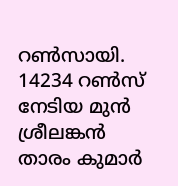റണ്‍സായി. 14234 റണ്‍സ് നേടിയ മുന്‍ ശ്രീലങ്കന്‍ താരം കുമാര്‍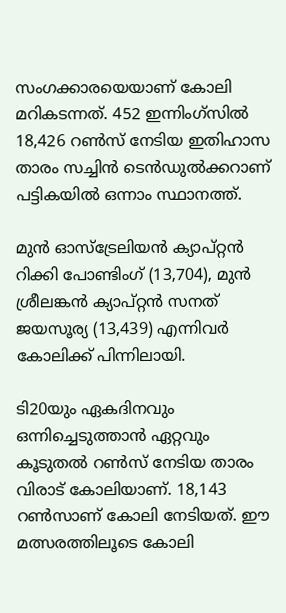സംഗക്കാരയെയാണ് കോലി മറികടന്നത്. 452 ഇന്നിംഗ്‌സില്‍ 18,426 റണ്‍സ് നേടിയ ഇതിഹാസ താരം സച്ചിന്‍ ടെന്‍ഡുല്‍ക്കറാണ് പട്ടികയില്‍ ഒന്നാം സ്ഥാനത്ത്.

മുന്‍ ഓസ്‌ട്രേലിയന്‍ ക്യാപ്റ്റന്‍ റിക്കി പോണ്ടിംഗ് (13,704), മുന്‍ ശ്രീലങ്കന്‍ ക്യാപ്റ്റന്‍ സനത് ജയസൂര്യ (13,439) എന്നിവര്‍ കോലിക്ക് പിന്നിലായി.

ടി20യും ഏകദിനവും ഒന്നിച്ചെടുത്താന്‍ ഏറ്റവും കൂടുതല്‍ റണ്‍സ് നേടിയ താരം വിരാട് കോലിയാണ്. 18,143 റണ്‍സാണ് കോലി നേടിയത്. ഈ മത്സരത്തിലൂടെ കോലി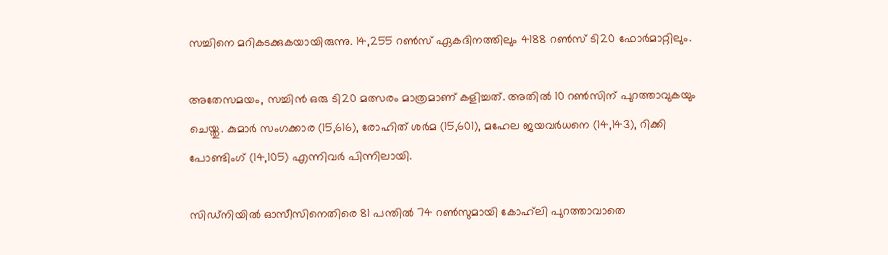സച്ചിനെ മറികടക്കുകയായിരുന്നു. 14,255 റണ്‍സ് ഏകദിനത്തിലും 4188 റണ്‍സ് ടി20 ഫോര്‍മാറ്റിലും.

അതേസമയം, സച്ചിന്‍ ഒരു ടി20 മത്സരം മാത്രമാണ് കളിച്ചത്. അതില്‍ 10 റണ്‍സിന് പുറത്താവുകയും ചെയ്തു. കുമാര്‍ സംഗക്കാര (15,616), രോഹിത് ശര്‍മ (15,601), മഹേല ജയവര്‍ധനെ (14,143), റിക്കി പോണ്ടിംഗ് (14,105) എന്നിവര്‍ പിന്നിലായി.

സിഡ്‌നിയില്‍ ഓസീസിനെതിരെ 81 പന്തില്‍ 74 റണ്‍സുമായി കോഹ്‌ലി പുറത്താവാതെ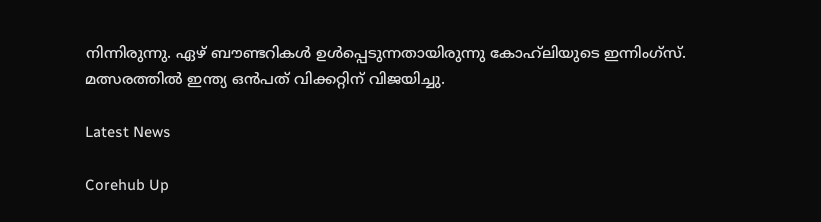നിന്നിരുന്നു. ഏഴ് ബൗണ്ടറികള്‍ ഉള്‍പ്പെടുന്നതായിരുന്നു കോഹ്‌ലിയുടെ ഇന്നിംഗ്‌സ്. മത്സരത്തിൽ ഇന്ത്യ ഒൻപത് വിക്കറ്റിന് വിജയിച്ചു.

Latest News

Corehub Up